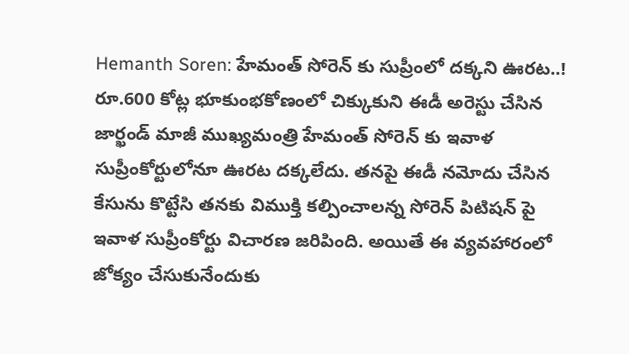Hemanth Soren: హేమంత్ సోరెన్ కు సుప్రీంలో దక్కని ఊరట..!
రూ.600 కోట్ల భూకుంభకోణంలో చిక్కుకుని ఈడీ అరెస్టు చేసిన జార్ఖండ్ మాజీ ముఖ్యమంత్రి హేమంత్ సోరెన్ కు ఇవాళ సుప్రీంకోర్టులోనూ ఊరట దక్కలేదు. తనపై ఈడీ నమోదు చేసిన కేసును కొట్టేసి తనకు విముక్తి కల్పించాలన్న సోరెన్ పిటిషన్ పై ఇవాళ సుప్రీంకోర్టు విచారణ జరిపింది. అయితే ఈ వ్యవహారంలో జోక్యం చేసుకునేందుకు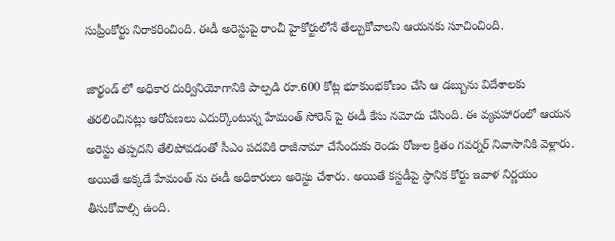సుప్రీంకోర్టు నిరాకరించింది. ఈడీ అరెస్టుపై రాంచీ హైకోర్టులోనే తేల్చుకోవాలని ఆయనకు సూచించింది.

జార్ఖండ్ లో అధికార దుర్వినియోగానికి పాల్పడి రూ.600 కోట్ల భూకుంభకోణం చేసి ఆ డబ్బును విదేశాలకు తరలించినట్లు ఆరోపణలు ఎదుర్కొంటున్న హేమంత్ సోరెన్ పై ఈడీ కేసు నమోదు చేసింది. ఈ వ్యవహారంలో ఆయన అరెస్టు తప్పదని తేలిపోవడంతో సీఎం పదవికి రాజీనామా చేసేందుకు రెండు రోజుల క్రితం గవర్నర్ నివాసానికి వెళ్లారు. అయితే అక్కడే హేమంత్ ను ఈడీ అధికారులు అరెస్టు చేశారు. అయితే కస్టడీపై స్ధానిక కోర్టు ఇవాళ నిర్ణయం తీసుకోవాల్సి ఉంది.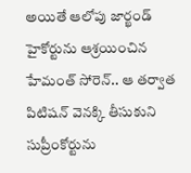అయితే ఆలోపు జార్ఖండ్ హైకోర్టును ఆశ్రయించిన హేమంత్ సోరెన్.. ఆ తర్వాత పిటిషన్ వెనక్కి తీసుకుని సుప్రీంకోర్టును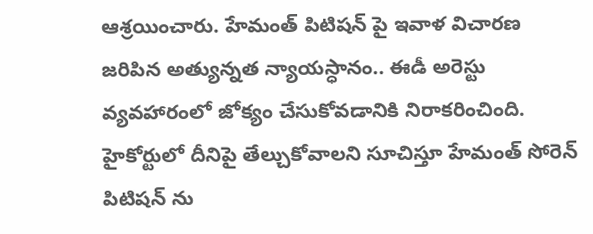ఆశ్రయించారు. హేమంత్ పిటిషన్ పై ఇవాళ విచారణ జరిపిన అత్యున్నత న్యాయస్ధానం.. ఈడీ అరెస్టు వ్యవహారంలో జోక్యం చేసుకోవడానికి నిరాకరించింది. హైకోర్టులో దీనిపై తేల్చుకోవాలని సూచిస్తూ హేమంత్ సోరెన్ పిటిషన్ ను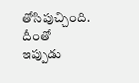తోసిపుచ్చింది. దీంతో ఇప్పుడు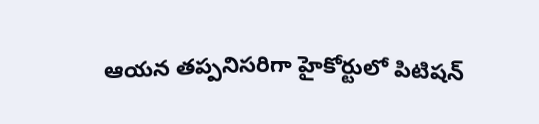ఆయన తప్పనిసరిగా హైకోర్టులో పిటిషన్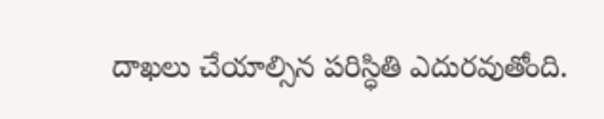దాఖలు చేయాల్సిన పరిస్ధితి ఎదురవుతోంది.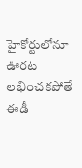హైకోర్టులోనూ ఊరట లభించకపోతే ఈడీ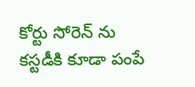కోర్టు సోరెన్ ను కస్టడీకి కూడా పంపే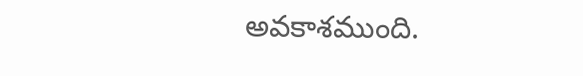అవకాశముంది.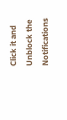Click it and Unblock the Notifications